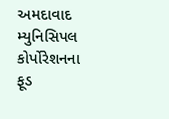અમદાવાદ મ્યુનિસિપલ કોર્પોરેશનના ફૂડ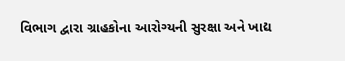વિભાગ દ્વારા ગ્રાહકોના આરોગ્યની સુરક્ષા અને ખાદ્ય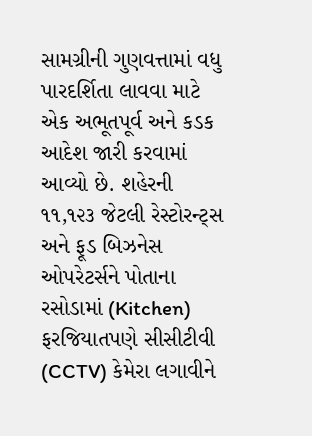સામગ્રીની ગુણવત્તામાં વધુ પારદર્શિતા લાવવા માટે એક અભૂતપૂર્વ અને કડક આદેશ જારી કરવામાં આવ્યો છે. શહેરની ૧૧,૧૨૩ જેટલી રેસ્ટોરન્ટ્સ અને ફૂડ બિઝનેસ ઓપરેટર્સને પોતાના રસોડામાં (Kitchen) ફરજિયાતપણે સીસીટીવી (CCTV) કેમેરા લગાવીને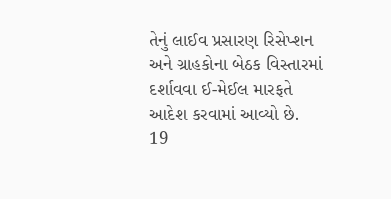તેનું લાઈવ પ્રસારણ રિસેપ્શન અને ગ્રાહકોના બેઠક વિસ્તારમાં દર્શાવવા ઈ-મેઈલ મારફતે આદેશ કરવામાં આવ્યો છે.
19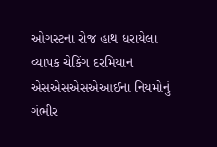ઓગસ્ટના રોજ હાથ ધરાયેલા વ્યાપક ચેકિંગ દરમિયાન એસએસએસએઆઈના નિયમોનું ગંભીર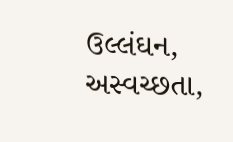ઉલ્લંઘન, અસ્વચ્છતા,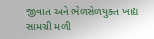જીવાત અને ભેળસેળયુક્ત ખાદ્ય સામગ્રી મળી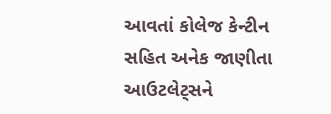આવતાં કોલેજ કેન્ટીન સહિત અનેક જાણીતા આઉટલેટ્સને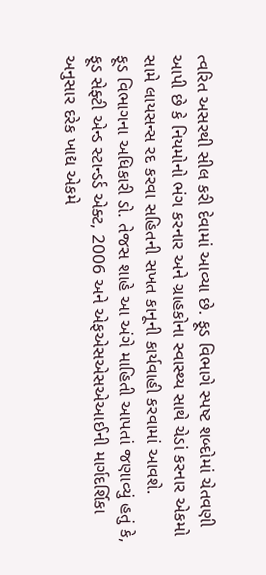ત્વરિત અસરથી સીલ કરી દેવામાં આવ્યા છે. ફૂડ વિભાગે સ્પષ્ટ શબ્દોમાં ચેતવણી આપી છે કે નિયમોનો ભંગ કરનાર અને ગ્રાહકોના સ્વાસ્થ્ય સાથે ચેડાં કરનાર એકમો સામે લાયસન્સ રદ કરવા સહિતની સખત કાનૂની કાર્યવાહી કરવામાં આવશે.
ફૂડ વિભાગના અધિકારી ડો. તેજસ શાહે આ અંગે માહિતી આપતાં જણાવ્યું હતું કે, ફૂડ સેફ્ટી એન્ડ સ્ટાન્ડર્ડ એક્ટ, 2006 અને એફએસએસએઆઈની માર્ગદર્શિકા અનુસાર દરેક ખાદ્ય એકમે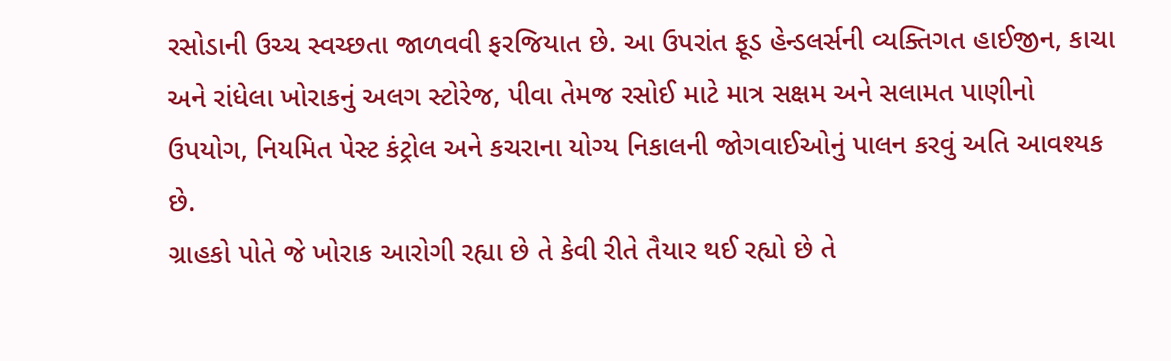રસોડાની ઉચ્ચ સ્વચ્છતા જાળવવી ફરજિયાત છે. આ ઉપરાંત ફૂડ હેન્ડલર્સની વ્યક્તિગત હાઈજીન, કાચા અને રાંધેલા ખોરાકનું અલગ સ્ટોરેજ, પીવા તેમજ રસોઈ માટે માત્ર સક્ષમ અને સલામત પાણીનો ઉપયોગ, નિયમિત પેસ્ટ કંટ્રોલ અને કચરાના યોગ્ય નિકાલની જોગવાઈઓનું પાલન કરવું અતિ આવશ્યક છે.
ગ્રાહકો પોતે જે ખોરાક આરોગી રહ્યા છે તે કેવી રીતે તૈયાર થઈ રહ્યો છે તે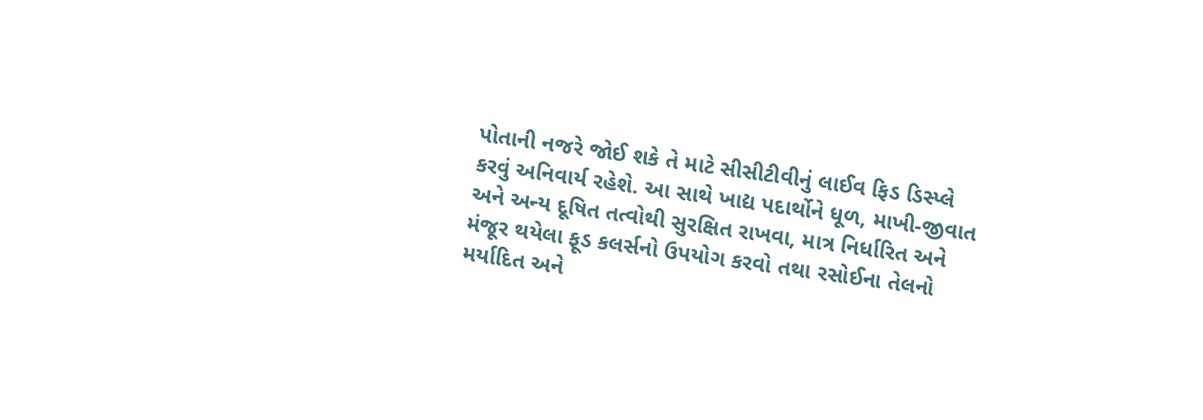પોતાની નજરે જોઈ શકે તે માટે સીસીટીવીનું લાઈવ ફિડ ડિસ્પ્લે કરવું અનિવાર્ય રહેશે. આ સાથે ખાદ્ય પદાર્થોને ધૂળ, માખી-જીવાત અને અન્ય દૂષિત તત્વોથી સુરક્ષિત રાખવા, માત્ર નિર્ધારિત અને મંજૂર થયેલા ફૂડ કલર્સનો ઉપયોગ કરવો તથા રસોઈના તેલનો મર્યાદિત અને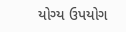યોગ્ય ઉપયોગ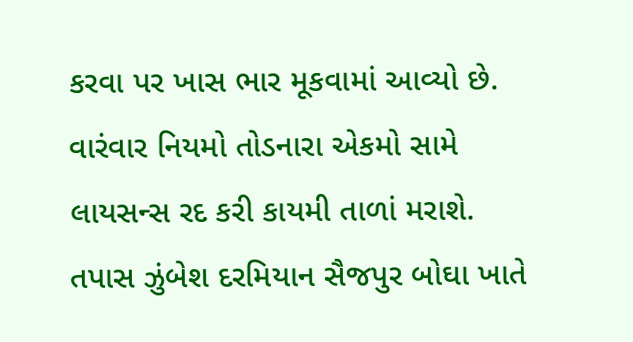કરવા પર ખાસ ભાર મૂકવામાં આવ્યો છે. વારંવાર નિયમો તોડનારા એકમો સામે લાયસન્સ રદ કરી કાયમી તાળાં મરાશે.
તપાસ ઝુંબેશ દરમિયાન સૈજપુર બોઘા ખાતે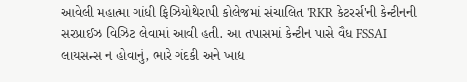આવેલી મહાત્મા ગાંધી ફિઝિયોથેરાપી કોલેજમાં સંચાલિત 'RKR કેટરર્સ'ની કેન્ટીનની સરપ્રાઈઝ વિઝિટ લેવામાં આવી હતી. આ તપાસમાં કેન્ટીન પાસે વૈધ FSSAI લાયસન્સ ન હોવાનું, ભારે ગંદકી અને ખાદ્ય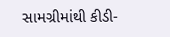સામગ્રીમાંથી કીડી-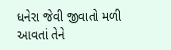ધનેરા જેવી જીવાતો મળી આવતાં તેને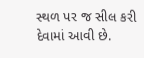સ્થળ પર જ સીલ કરી દેવામાં આવી છે.